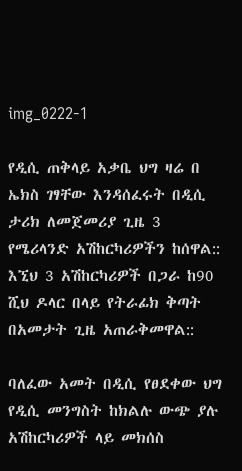img_0222-1

የዲሲ ጠቅላይ አቃቤ ህግ ዛሬ በ ኤክስ ገፃቸው እንዳሰፈሩት በዲሲ ታሪክ ለመጀመሪያ ጊዜ 3 የሜሪላንድ አሽከርካሪዎችን ከሰዋል:: እኚህ 3 አሽከርካሪዎች በጋራ ከ90 ሺህ ዶላር በላይ የትራፊክ ቅጣት በአመታት ጊዜ አጠራቅመዋል::

ባለፈው አመት በዲሲ የፀደቀው ህግ የዲሲ መንግስት ከክልሉ ውጭ ያሉ አሽከርካሪዎች ላይ መክሰስ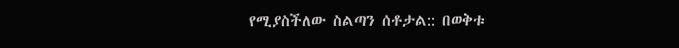የሚያስችለው ስልጣን ሰቶታል:: በወቅቱ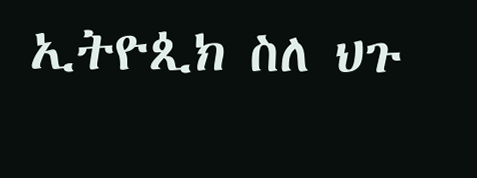ኢትዮጲክ ስለ ህጉ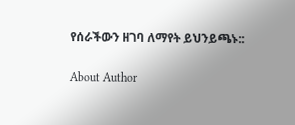የሰራችውን ዘገባ ለማየት ይህንይጫኑ::

About Author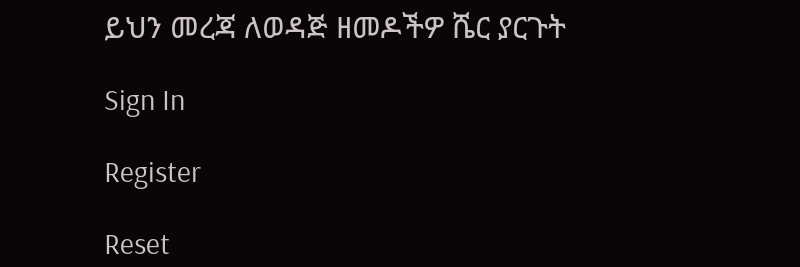ይህን መረጃ ለወዳጅ ዘመዶችዎ ሼር ያርጉት

Sign In

Register

Reset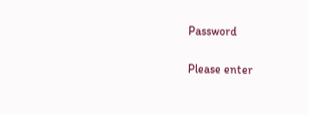Password

Please enter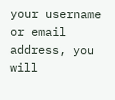your username or email address, you will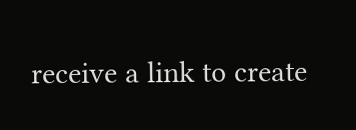receive a link to create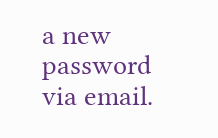a new password via email.